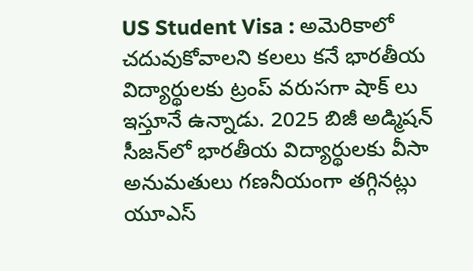US Student Visa : అమెరికాలో చదువుకోవాలని కలలు కనే భారతీయ విద్యార్థులకు ట్రంప్‌ వరుసగా షాక్‌ లు ఇస్తూనే ఉన్నాడు. 2025 బిజీ అడ్మిషన్‌ సీజన్‌లో భారతీయ విద్యార్థులకు వీసా అనుమతులు గణనీయంగా తగ్గినట్లు యూఎస్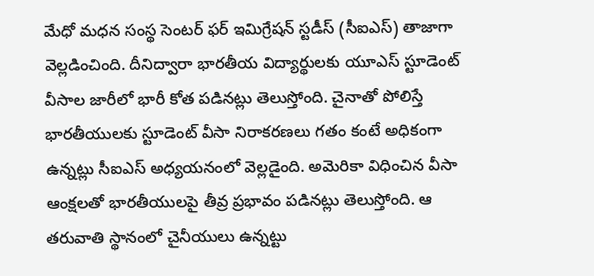మేధో మధన సంస్థ సెంటర్ ఫర్ ఇమిగ్రేషన్ స్టడీస్ (సీఐఎస్) తాజాగా వెల్లడించింది. దీనిద్వారా భారతీయ విద్యార్థులకు యూఎస్ స్టూడెంట్ వీసాల జారీలో భారీ కోత పడినట్లు తెలుస్తోంది. చైనాతో పోలిస్తే భారతీయులకు స్టూడెంట్‌ వీసా నిరాకరణలు గతం కంటే అధికంగా ఉన్నట్లు సీఐఎస్‌ అధ్యయనంలో వెల్లడైంది. అమెరికా విధించిన వీసా ఆంక్షలతో భారతీయులపై తీవ్ర ప్రభావం పడినట్లు తెలుస్తోంది. ఆ తరువాతి స్థానంలో చైనీయులు ఉన్నట్టు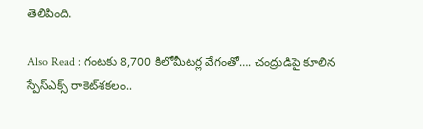తెలిపింది.

Also Read : గంటకు 8,700 కిలోమీటర్ల వేగంతో…. చంద్రుడిపై కూలిన స్పేస్‌ఎక్స్‌ రాకెట్‌శకలం..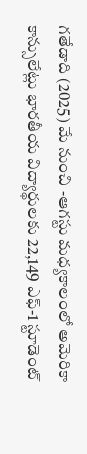గతేడాది (2025) మే నుంచి -ఆగస్టు మధ్యకాలంలో అమెరికా కాన్సులేట్లు భారతీయ విద్యార్థులకు 22,149 ఎఫ్‌-1 స్టూడెంట్‌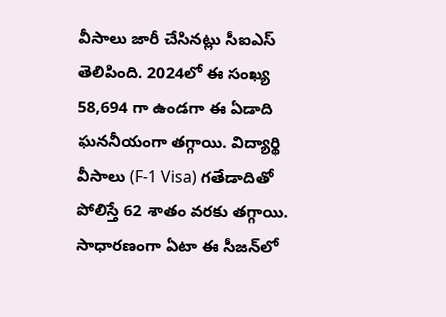వీసాలు జారీ చేసినట్లు సీఐఎస్‌ తెలిపింది. 2024లో ఈ సంఖ్య 58,694 గా ఉండగా ఈ ఏడాది ఘననీయంగా తగ్గాయి. విద్యార్థి వీసాలు (F-1 Visa) గతేడాదితో పోలిస్తే 62 శాతం వరకు తగ్గాయి. సాధారణంగా ఏటా ఈ సీజన్‌లో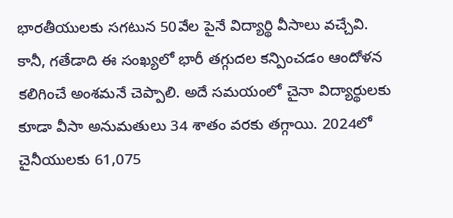భారతీయులకు సగటున 50వేల పైనే విద్యార్థి వీసాలు వచ్చేవి. కానీ, గతేడాది ఈ సంఖ్యలో భారీ తగ్గుదల కన్పించడం ఆందోళన కలిగించే అంశమనే చెప్పాలి. అదే సమయంలో చైనా విద్యార్థులకు కూడా వీసా అనుమతులు 34 శాతం వరకు తగ్గాయి. 2024లో చైనీయులకు 61,075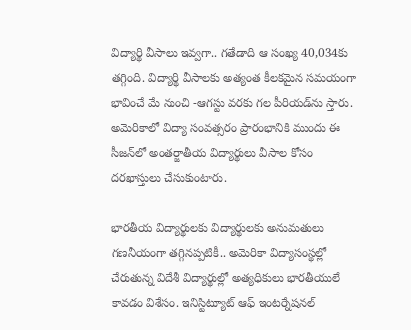విద్యార్థి వీసాలు ఇవ్వగా.. గతేడాది ఆ సంఖ్య 40,034కు తగ్గింది. విద్యార్థి వీసాలకు అత్యంత కీలకమైన సమయంగా భావించే మే నుంచి -ఆగస్టు వరకు గల పీరియడ్‌ను స్తారు. అమెరికాలో విద్యా సంవత్సరం ప్రారంభానికి ముందు ఈ సీజన్‌లో అంతర్జాతీయ విద్యార్థులు వీసాల కోసం దరఖాస్తులు చేసుకుంటారు.

భారతీయ విద్యార్థులకు విద్యార్థులకు అనుమతులు గణనీయంగా తగ్గినప్పటికీ.. అమెరికా విద్యాసంస్థల్లో చేరుతున్న విదేశీ విద్యార్థుల్లో అత్యధికులు భారతీయులే కావడం విశేసం. ఇనిస్టిట్యూట్‌ ఆఫ్‌ ఇంటర్నేషనల్‌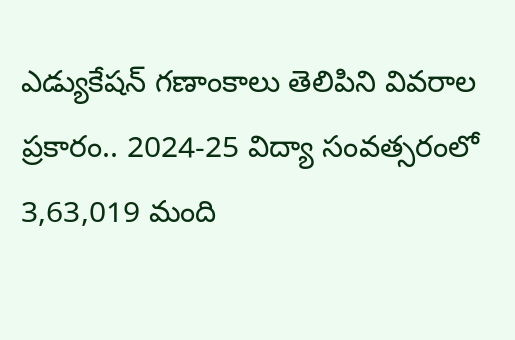ఎడ్యుకేషన్‌ గణాంకాలు తెలిపిని వివరాల ప్రకారం.. 2024-25 విద్యా సంవత్సరంలో 3,63,019 మంది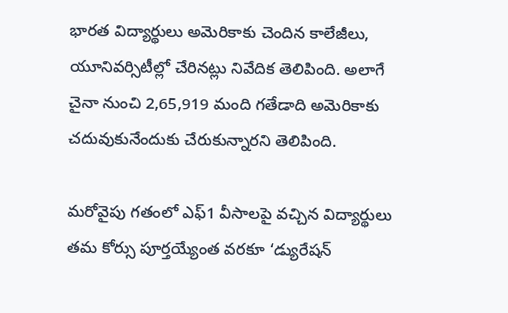భారత విద్యార్థులు అమెరికాకు చెందిన కాలేజీలు, యూనివర్సిటీల్లో చేరినట్లు నివేదిక తెలిపింది. అలాగే చైనా నుంచి 2,65,919 మంది గతేడాది అమెరికాకు చదువుకునేందుకు చేరుకున్నారని తెలిపింది.

మరోవైపు గతంలో ఎఫ్‌1 వీసాలపై వచ్చిన విద్యార్థులు తమ కోర్సు పూర్తయ్యేంత వరకూ ‘డ్యురేషన్‌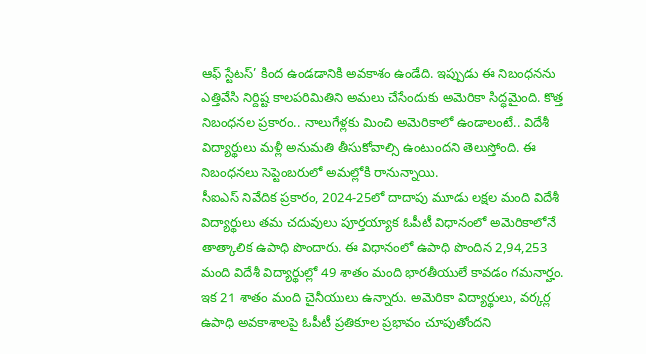ఆఫ్‌ స్టేటస్‌’ కింద ఉండడానికి అవకాశం ఉండేది. ఇప్పుడు ఈ నిబంధనను ఎత్తివేసి నిర్దిష్ట కాలపరిమితిని అమలు చేసేందుకు అమెరికా సిద్ధమైంది. కొత్త నిబంధనల ప్రకారం.. నాలుగేళ్లకు మించి అమెరికాలో ఉండాలంటే.. విదేశీ విద్యార్థులు మళ్లీ అనుమతి తీసుకోవాల్సి ఉంటుందని తెలుస్తోంది. ఈ నిబంధనలు సెప్టెంబరులో అమల్లోకి రానున్నాయి.
సీఐఎస్ నివేదిక ప్రకారం, 2024-25లో దాదాపు మూడు లక్షల మంది విదేశీ విద్యార్థులు తమ చదువులు పూర్తయ్యాక ఓపీటీ విధానంలో అమెరికాలోనే తాత్కాలిక ఉపాధి పొందారు. ఈ విధానంలో ఉపాధి పొందిన 2,94,253 మంది విదేశీ విద్యార్థుల్లో 49 శాతం మంది భారతీయులే కావడం గమనార్హం. ఇక 21 శాతం మంది చైనీయులు ఉన్నారు. అమెరికా విద్యార్థులు, వర్కర్ల ఉపాధి అవకాశాలపై ఓపీటీ ప్రతికూల ప్రభావం చూపుతోందని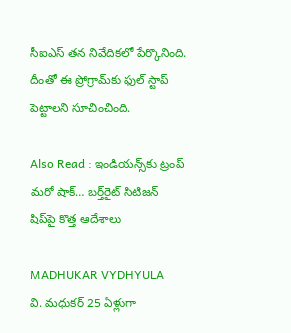సీఐఎస్ తన నివేదికలో పేర్కొనింది. దీంతో ఈ ప్రోగ్రామ్‌కు ఫుల్ స్టాప్ పెట్టాలని సూచించింది.

Also Read : ఇండియన్స్‌కు ట్రంప్‌ మరో షాక్‌… బర్త్‌రైట్‌ సిటిజన్‌ షిప్‌పై కొత్త ఆదేశాలు

MADHUKAR VYDHYULA
వి. మధుకర్‌ 25 ఏళ్లుగా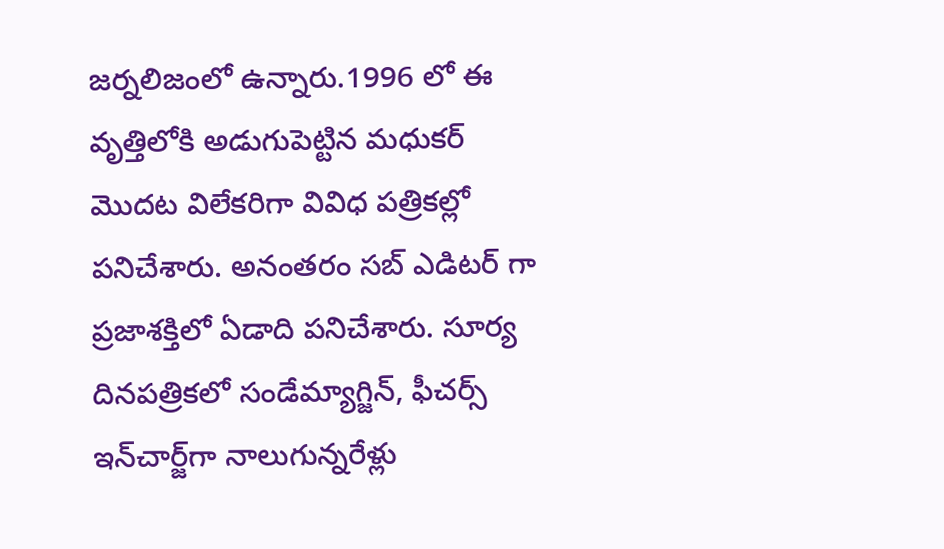జర్నలిజంలో ఉన్నారు.1996 లో ఈ వృత్తిలోకి అడుగుపెట్టిన మధుకర్‌ మొదట విలేకరిగా వివిధ పత్రికల్లో పనిచేశారు. అనంతరం సబ్‌ ఎడిటర్‌ గా ప్రజాశక్తిలో ఏడాది పనిచేశారు. సూర్య దినపత్రికలో సండేమ్యాగ్జిన్‌, ఫీచర్స్‌ ఇన్‌చార్జ్‌గా నాలుగున్నరేళ్లు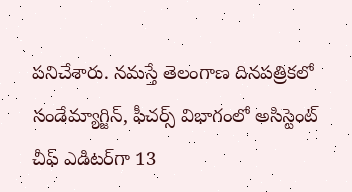పనిచేశారు. నమస్తే తెలంగాణ దినపత్రికలో సండేమ్యాగ్జిన్‌, ఫీచర్స్‌ విభాగంలో అసిస్టెంట్‌ చీఫ్‌ ఎడిటర్‌గా 13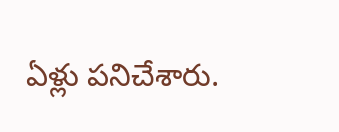ఏళ్లు పనిచేశారు.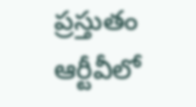ప్రస్తుతం ఆర్టీవీలో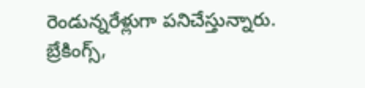రెండున్నరేళ్లుగా పనిచేస్తున్నారు. బ్రేకింగ్స్,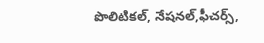పొలిటికల్, నేషనల్,ఫీచర్స్‌,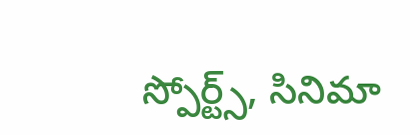స్పోర్ట్స్, సినిమా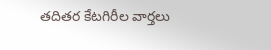తదితర కేటగిరీల వార్తలు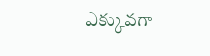ఎక్కువగా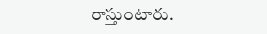రాస్తుంటారు.